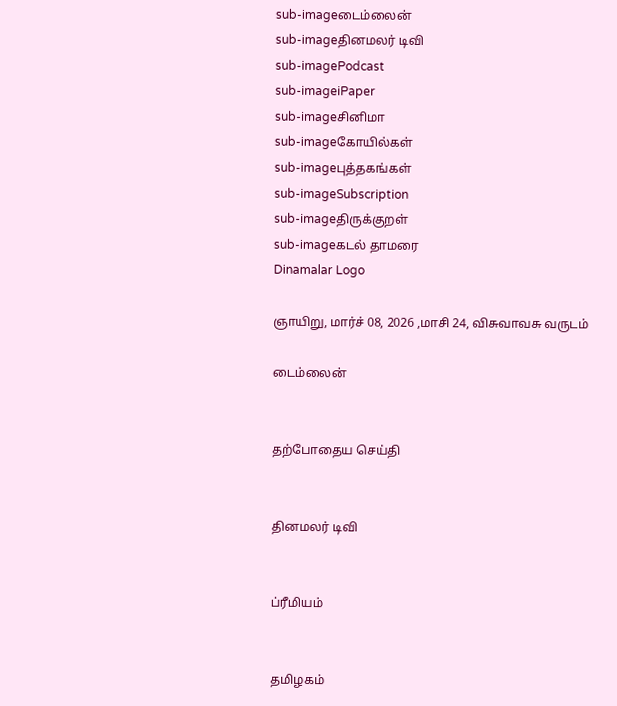sub-imageடைம்லைன்
sub-imageதினமலர் டிவி
sub-imagePodcast
sub-imageiPaper
sub-imageசினிமா
sub-imageகோயில்கள்
sub-imageபுத்தகங்கள்
sub-imageSubscription
sub-imageதிருக்குறள்
sub-imageகடல் தாமரை
Dinamalar Logo

ஞாயிறு, மார்ச் 08, 2026 ,மாசி 24, விசுவாவசு வருடம்

டைம்லைன்


தற்போதைய செய்தி


தினமலர் டிவி


ப்ரீமியம்


தமிழகம்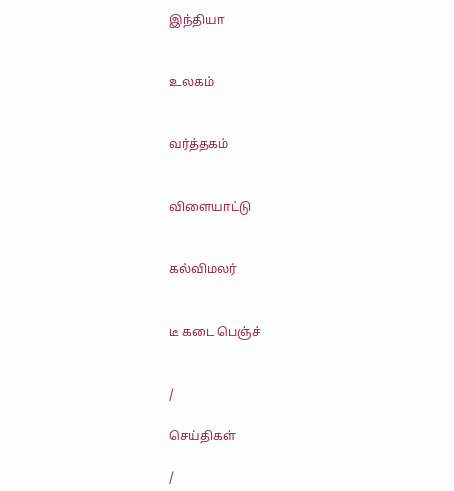இந்தியா


உலகம்


வர்த்தகம்


விளையாட்டு


கல்விமலர்


டீ கடை பெஞ்ச்


/

செய்திகள்

/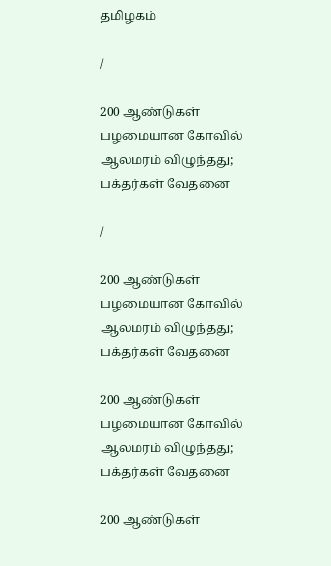தமிழகம்

/

200 ஆண்டுகள் பழமையான கோவில் ஆலமரம் விழுந்தது; பக்தர்கள் வேதனை

/

200 ஆண்டுகள் பழமையான கோவில் ஆலமரம் விழுந்தது; பக்தர்கள் வேதனை

200 ஆண்டுகள் பழமையான கோவில் ஆலமரம் விழுந்தது; பக்தர்கள் வேதனை

200 ஆண்டுகள்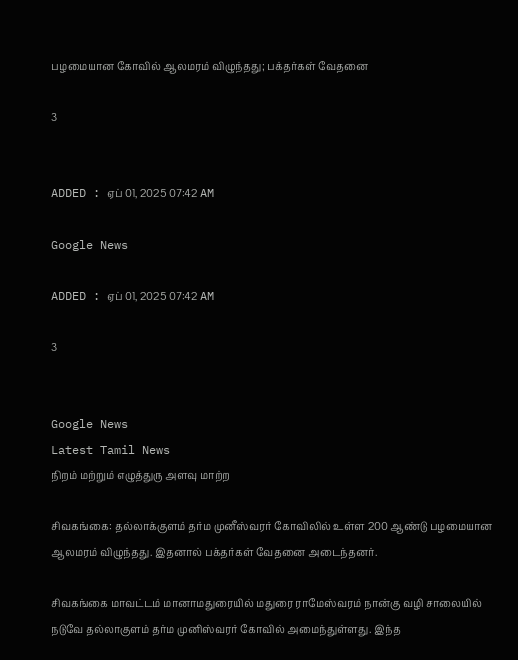பழமையான கோவில் ஆலமரம் விழுந்தது; பக்தர்கள் வேதனை

3


ADDED : ஏப் 01, 2025 07:42 AM

Google News

ADDED : ஏப் 01, 2025 07:42 AM

3


Google News
Latest Tamil News
நிறம் மற்றும் எழுத்துரு அளவு மாற்ற

சிவகங்கை: தல்லாக்குளம் தர்ம முனீஸ்வரர் கோவிலில் உள்ள 200 ஆண்டு பழமையான ஆலமரம் விழுந்தது. இதனால் பக்தர்கள் வேதனை அடைந்தனர்.

சிவகங்கை மாவட்டம் மானாமதுரையில் மதுரை ராமேஸ்வரம் நான்கு வழி சாலையில் நடுவே தல்லாகுளம் தர்ம முனிஸ்வரர் கோவில் அமைந்துள்ளது. இந்த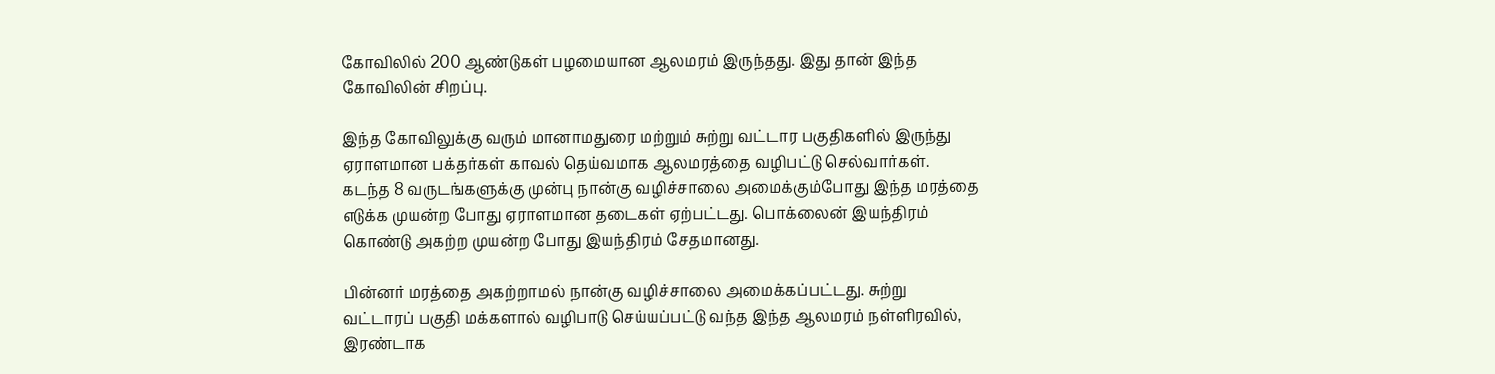கோவிலில் 200 ஆண்டுகள் பழமையான ஆலமரம் இருந்தது. இது தான் இந்த கோவிலின் சிறப்பு.

இந்த கோவிலுக்கு வரும் மானாமதுரை மற்றும் சுற்று வட்டார பகுதிகளில் இருந்து ஏராளமான பக்தர்கள் காவல் தெய்வமாக ஆலமரத்தை வழிபட்டு செல்வார்கள். கடந்த 8 வருடங்களுக்கு முன்பு நான்கு வழிச்சாலை அமைக்கும்போது இந்த மரத்தை எடுக்க முயன்ற போது ஏராளமான தடைகள் ஏற்பட்டது. பொக்லைன் இயந்திரம் கொண்டு அகற்ற முயன்ற போது இயந்திரம் சேதமானது.

பின்னர் மரத்தை அகற்றாமல் நான்கு வழிச்சாலை அமைக்கப்பட்டது. சுற்று வட்டாரப் பகுதி மக்களால் வழிபாடு செய்யப்பட்டு வந்த இந்த ஆலமரம் நள்ளிரவில், இரண்டாக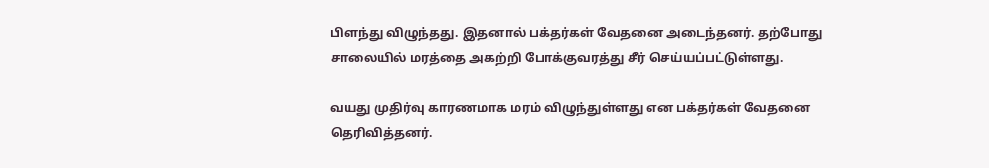பிளந்து விழுந்தது. இதனால் பக்தர்கள் வேதனை அடைந்தனர். தற்போது சாலையில் மரத்தை அகற்றி போக்குவரத்து சீர் செய்யப்பட்டுள்ளது.

வயது முதிர்வு காரணமாக மரம் விழுந்துள்ளது என பக்தர்கள் வேதனை தெரிவித்தனர்.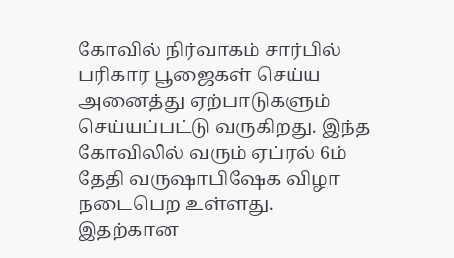கோவில் நிர்வாகம் சார்பில் பரிகார பூஜைகள் செய்ய அனைத்து ஏற்பாடுகளும் செய்யப்பட்டு வருகிறது. இந்த கோவிலில் வரும் ஏப்ரல் 6ம் தேதி வருஷாபிஷேக விழா நடைபெற உள்ளது. இதற்கான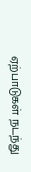ஏற்பாடுகள் நடந்து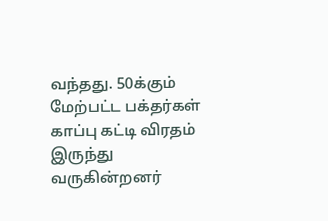வந்தது. 50க்கும் மேற்பட்ட பக்தர்கள் காப்பு கட்டி விரதம் இருந்து வருகின்றனர்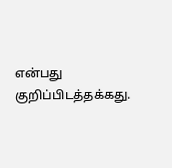என்பது குறிப்பிடத்தக்கது.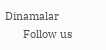Dinamalar
      Follow us